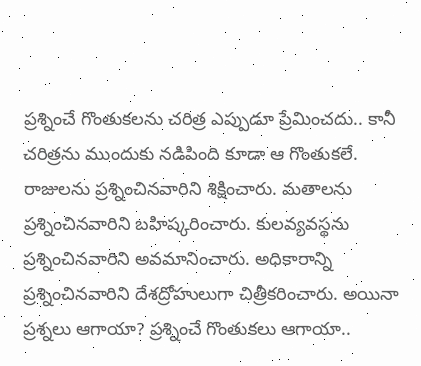ప్రశ్నించే గొంతుకలను చరిత్ర ఎప్పుడూ ప్రేమించదు.. కానీ చరిత్రను ముందుకు నడిపింది కూడా ఆ గొంతుకలే. రాజులను ప్రశ్నించినవారిని శిక్షించారు. మతాలను ప్రశ్నించినవారిని బహిష్కరించారు. కులవ్యవస్థను ప్రశ్నించినవారిని అవమానించారు. అధికారాన్ని ప్రశ్నించినవారిని దేశద్రోహులుగా చిత్రీకరించారు. అయినా ప్రశ్నలు ఆగాయా? ప్రశ్నించే గొంతుకలు ఆగాయా..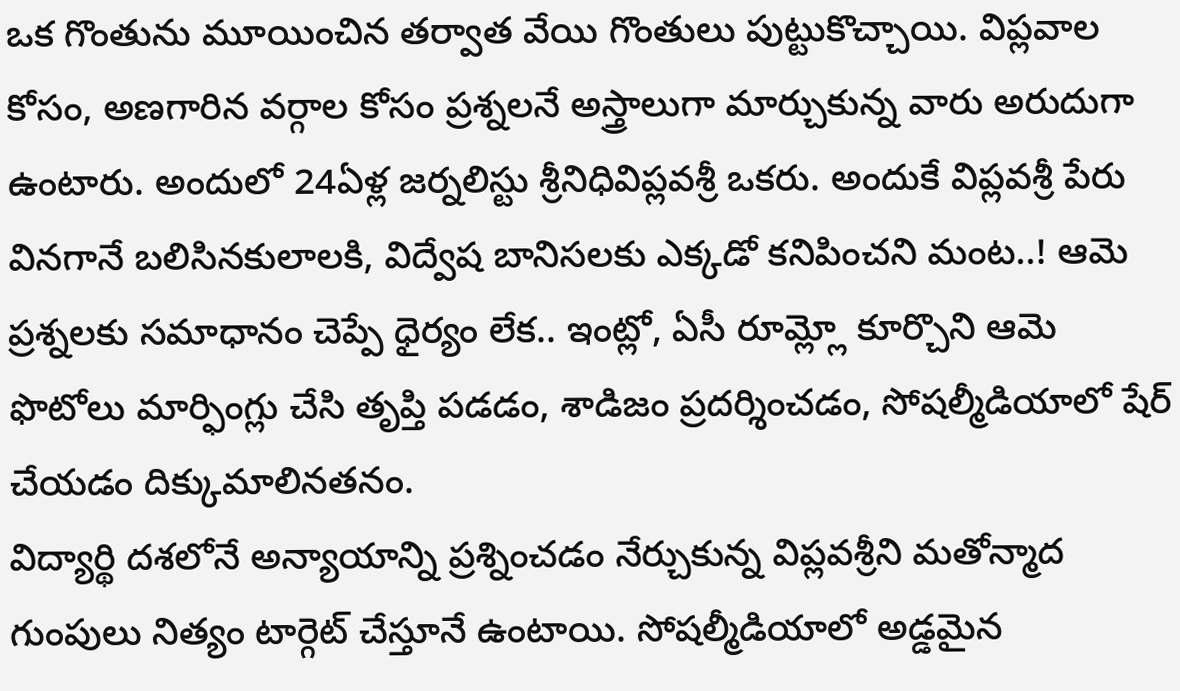ఒక గొంతును మూయించిన తర్వాత వేయి గొంతులు పుట్టుకొచ్చాయి. విప్లవాల కోసం, అణగారిన వర్గాల కోసం ప్రశ్నలనే అస్త్రాలుగా మార్చుకున్న వారు అరుదుగా ఉంటారు. అందులో 24ఏళ్ల జర్నలిస్టు శ్రీనిధివిప్లవశ్రీ ఒకరు. అందుకే విప్లవశ్రీ పేరు వినగానే బలిసినకులాలకి, విద్వేష బానిసలకు ఎక్కడో కనిపించని మంట..! ఆమె ప్రశ్నలకు సమాధానం చెప్పే ధైర్యం లేక.. ఇంట్లో, ఏసీ రూమ్ల్లో కూర్చొని ఆమె ఫొటోలు మార్ఫింగ్లు చేసి తృప్తి పడడం, శాడిజం ప్రదర్శించడం, సోషల్మీడియాలో షేర్ చేయడం దిక్కుమాలినతనం.
విద్యార్థి దశలోనే అన్యాయాన్ని ప్రశ్నించడం నేర్చుకున్న విప్లవశ్రీని మతోన్మాద గుంపులు నిత్యం టార్గెట్ చేస్తూనే ఉంటాయి. సోషల్మీడియాలో అడ్డమైన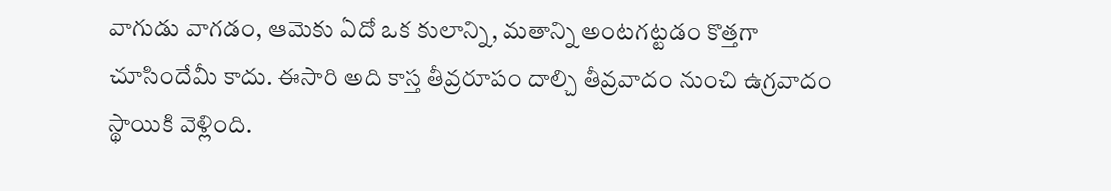వాగుడు వాగడం, ఆమెకు ఏదో ఒక కులాన్ని, మతాన్ని అంటగట్టడం కొత్తగా చూసిందేమీ కాదు. ఈసారి అది కాస్త తీవ్రరూపం దాల్చి తీవ్రవాదం నుంచి ఉగ్రవాదం స్థాయికి వెళ్లింది.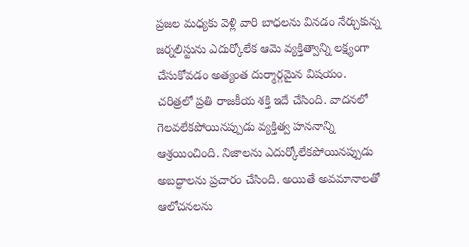ప్రజల మధ్యకు వెళ్లి వారి బాధలను వినడం నేర్చుకున్న జర్నలిస్టును ఎదుర్కోలేక ఆమె వ్యక్తిత్వాన్ని లక్ష్యంగా చేసుకోవడం అత్యంత దుర్మార్గమైన విషయం.
చరిత్రలో ప్రతి రాజకీయ శక్తి ఇదే చేసింది. వాదనలో గెలవలేకపోయినప్పుడు వ్యక్తిత్వ హననాన్ని ఆశ్రయించింది. నిజాలను ఎదుర్కోలేకపోయినప్పుడు అబద్ధాలను ప్రచారం చేసింది. అయితే అవమానాలతో ఆలోచనలను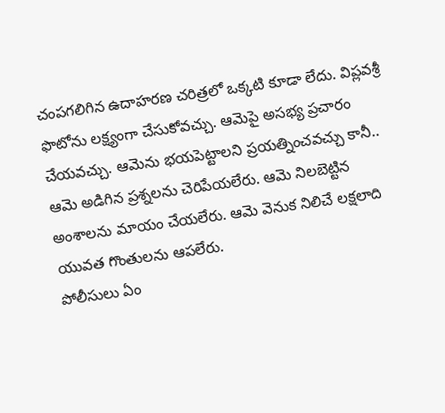చంపగలిగిన ఉదాహరణ చరిత్రలో ఒక్కటి కూడా లేదు. విప్లవశ్రీ ఫొటోను లక్ష్యంగా చేసుకోవచ్చు. ఆమెపై అసభ్య ప్రచారం చేయవచ్చు. ఆమెను భయపెట్టాలని ప్రయత్నించవచ్చు కానీ.. ఆమె అడిగిన ప్రశ్నలను చెరిపేయలేరు. ఆమె నిలబెట్టిన అంశాలను మాయం చేయలేరు. ఆమె వెనుక నిలిచే లక్షలాది యువత గొంతులను ఆపలేరు.
పోలీసులు ఏం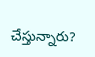చేస్తున్నారు?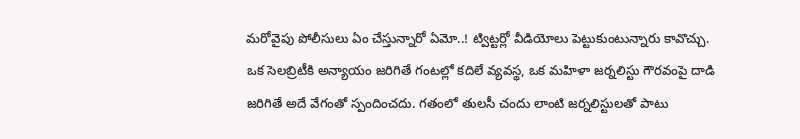మరోవైపు పోలీసులు ఏం చేస్తున్నారో ఏమో..! ట్విట్టర్లో వీడియోలు పెట్టుకుంటున్నారు కావొచ్చు. ఒక సెలబ్రిటీకి అన్యాయం జరిగితే గంటల్లో కదిలే వ్యవస్థ, ఒక మహిళా జర్నలిస్టు గౌరవంపై దాడి జరిగితే అదే వేగంతో స్పందించదు. గతంలో తులసీ చందు లాంటి జర్నలిస్టులతో పాటు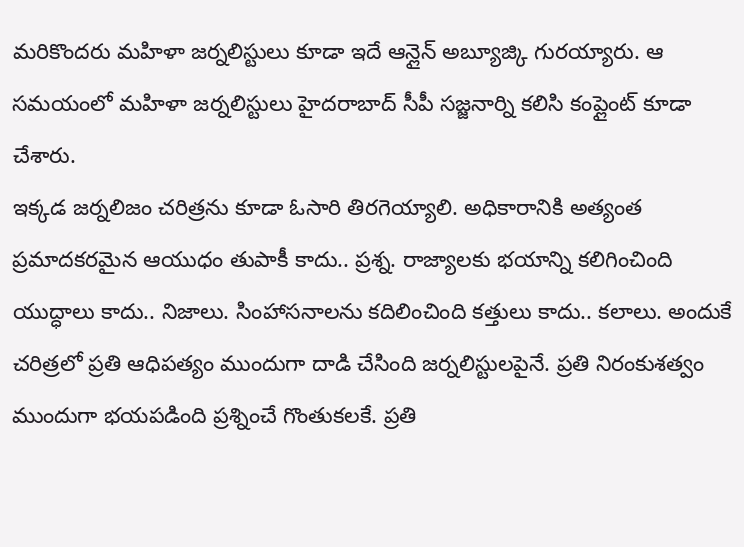మరికొందరు మహిళా జర్నలిస్టులు కూడా ఇదే ఆన్లైన్ అబ్యూజ్కి గురయ్యారు. ఆ సమయంలో మహిళా జర్నలిస్టులు హైదరాబాద్ సీపీ సజ్జనార్ని కలిసి కంప్లైంట్ కూడా చేశారు.
ఇక్కడ జర్నలిజం చరిత్రను కూడా ఓసారి తిరగెయ్యాలి. అధికారానికి అత్యంత ప్రమాదకరమైన ఆయుధం తుపాకీ కాదు.. ప్రశ్న. రాజ్యాలకు భయాన్ని కలిగించింది యుద్ధాలు కాదు.. నిజాలు. సింహాసనాలను కదిలించింది కత్తులు కాదు.. కలాలు. అందుకే చరిత్రలో ప్రతి ఆధిపత్యం ముందుగా దాడి చేసింది జర్నలిస్టులపైనే. ప్రతి నిరంకుశత్వం ముందుగా భయపడింది ప్రశ్నించే గొంతుకలకే. ప్రతి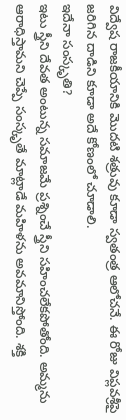విద్వేష రాజకీయానికి మొదటి శత్రువు కూడా స్వతంత్ర ఆలోచనే. ఈ రోజు విప్లవశ్రీపై జరిగిన దాడిని కూడా అదే కోణంలో చూడాలి.
ఇదేనా సంస్కృతి?
ఇటు స్త్రీని దేవత అంటున్న సమాజమే ప్రశ్నించే స్త్రీని సహించలేకపోతోంది. అమ్మను ఆరాధిస్తామని చెప్పే సంస్కృతే మాట్లాడే మహిళను అవమానిస్తోంది. శక్తి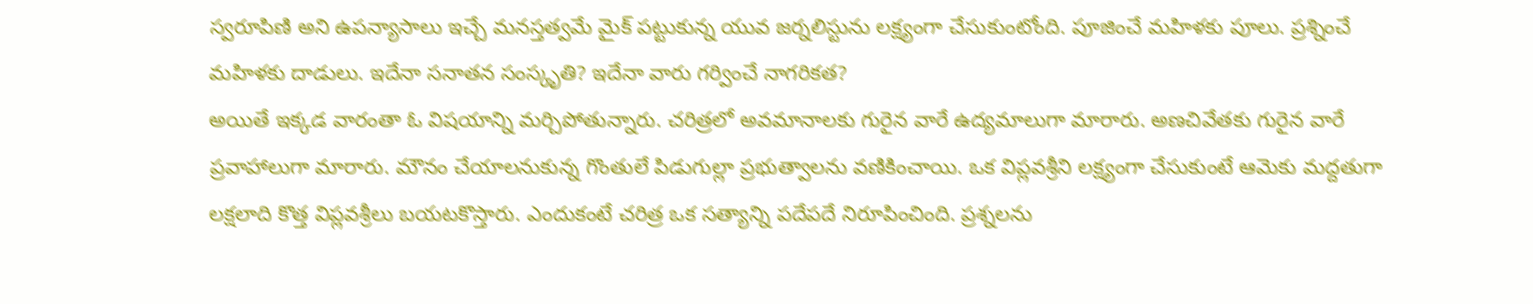స్వరూపిణి అని ఉపన్యాసాలు ఇచ్చే మనస్తత్వమే మైక్ పట్టుకున్న యువ జర్నలిస్టును లక్ష్యంగా చేసుకుంటోంది. పూజించే మహిళకు పూలు. ప్రశ్నించే మహిళకు దాడులు. ఇదేనా సనాతన సంస్కృతి? ఇదేనా వారు గర్వించే నాగరికత?
అయితే ఇక్కడ వారంతా ఓ విషయాన్ని మర్చిపోతున్నారు. చరిత్రలో అవమానాలకు గురైన వారే ఉద్యమాలుగా మారారు. అణచివేతకు గురైన వారే ప్రవాహాలుగా మారారు. మౌనం చేయాలనుకున్న గొంతులే పిడుగుల్లా ప్రభుత్వాలను వణికించాయి. ఒక విప్లవశ్రీని లక్ష్యంగా చేసుకుంటే ఆమెకు మద్దతుగా లక్షలాది కొత్త విప్లవశ్రీలు బయటకొస్తారు. ఎందుకంటే చరిత్ర ఒక సత్యాన్ని పదేపదే నిరూపించింది. ప్రశ్నలను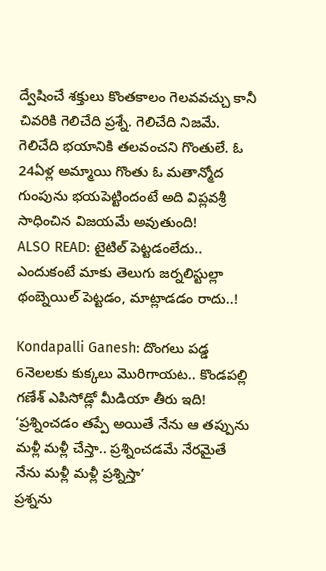ద్వేషించే శక్తులు కొంతకాలం గెలవవచ్చు కానీ చివరికి గెలిచేది ప్రశ్నే. గెలిచేది నిజమే. గెలిచేది భయానికి తలవంచని గొంతులే. ఓ 24ఏళ్ల అమ్మాయి గొంతు ఓ మతాన్మోద గుంపును భయపెట్టిందంటే అది విప్లవశ్రీ సాధించిన విజయమే అవుతుంది!
ALSO READ: టైటిల్ పెట్టడంలేదు.. ఎందుకంటే మాకు తెలుగు జర్నలిస్టుల్లా థంబ్నెయిల్ పెట్టడం, మాట్లాడడం రాదు..!

Kondapalli Ganesh: దొంగలు పడ్డ 6నెలలకు కుక్కలు మొరిగాయట.. కొండపల్లి గణేశ్ ఎపిసోడ్లో మీడియా తీరు ఇది!
‘ప్రశ్నించడం తప్పే అయితే నేను ఆ తప్పును మళ్లీ మళ్లీ చేస్తా.. ప్రశ్నించడమే నేరమైతే నేను మళ్లీ మళ్లీ ప్రశ్నిస్తా’
ప్రశ్నను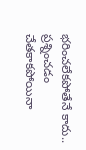భరించలేకపోతేనే కాదు.. ప్రశ్నించడం చేతకాకపోయినా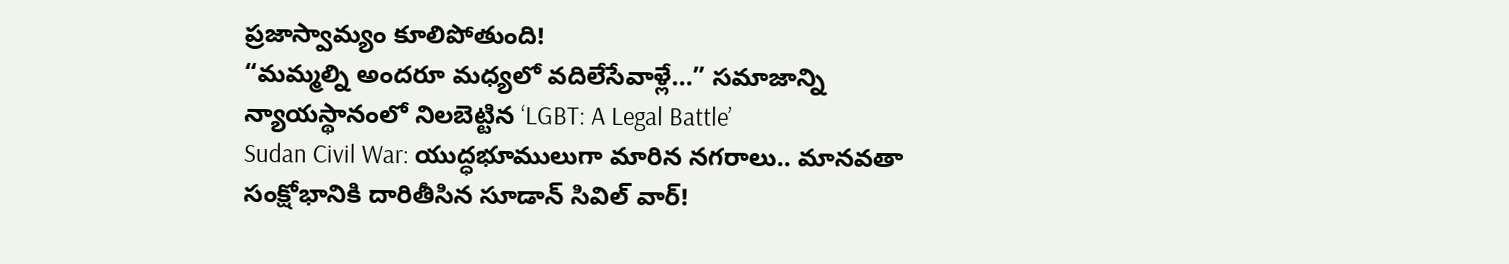ప్రజాస్వామ్యం కూలిపోతుంది!
“మమ్మల్ని అందరూ మధ్యలో వదిలేసేవాళ్లే…” సమాజాన్ని న్యాయస్థానంలో నిలబెట్టిన ‘LGBT: A Legal Battle’
Sudan Civil War: యుద్ధభూములుగా మారిన నగరాలు.. మానవతా సంక్షోభానికి దారితీసిన సూడాన్ సివిల్ వార్!